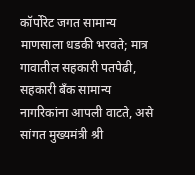कॉर्पोरेट जगत सामान्य माणसाला धडकी भरवते; मात्र गावातील सहकारी पतपेढी, सहकारी बँक सामान्य नागरिकांना आपली वाटते, असे सांगत मुख्यमंत्री श्री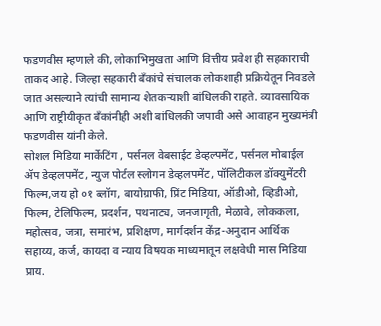फडणवीस म्हणाले की, लोकाभिमुखता आणि वित्तीय प्रवेश ही सहकाराची ताकद आहे. जिल्हा सहकारी बँकांचे संचालक लोकशाही प्रक्रियेतून निवडले जात असल्याने त्यांची सामान्य शेतकऱ्याशी बांधिलकी राहते. व्यावसायिक आणि राष्ट्रीयीकृत बँकांनीही अशी बांधिलकी जपावी असे आवाहन मुख्यमंत्री फडणवीस यांनी केले.
सोशल मिडिया मार्केटिंग , पर्सनल वेबसाईट डेव्हल्पमेंट, पर्सनल मोबाईल ॲप डेव्हलपमेंट, न्युज पोर्टल स्लोगन डेव्हलपमेंट, पॉलिटीकल डॉक्युमेंटरी फिल्म,जय हो ०१ ब्लॉग, बायोग्राफी, प्रिंट मिडिया, ऑडीओ, व्हिडीओ, फिल्म, टेलिफिल्म, प्रदर्शन, पथनाट्य, जनजागृती, मेळावे, लोककला, महोत्सव, जत्रा, समारंभ, प्रशिक्षण, मार्गदर्शन केंद्र-अनुदान आर्थिक सहाय्य, कर्ज, कायदा व न्याय विषयक माध्यमातून लक्षवेधी मास मिडिया प्राय.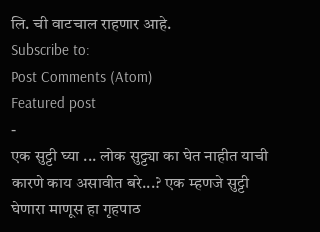लि. ची वाटचाल राहणार आहे.
Subscribe to:
Post Comments (Atom)
Featured post
-
एक सुट्टी घ्या ... लोक सुट्ट्या का घेत नाहीत याची कारणे काय असावीत बरे...? एक म्हणजे सुट्टी घेणारा माणूस हा गृहपाठ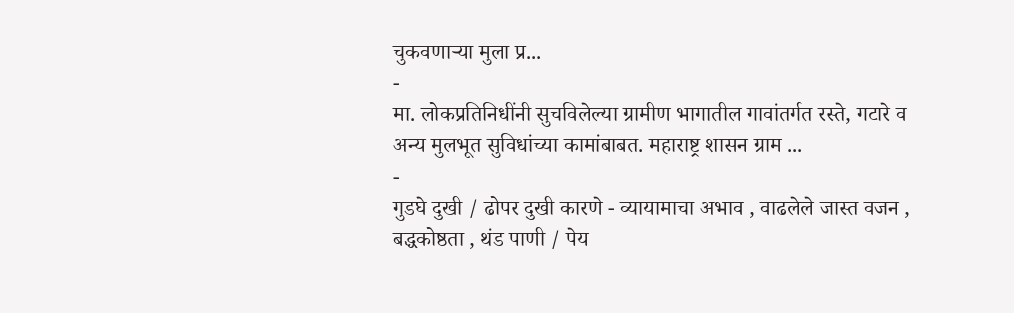चुकवणाऱ्या मुला प्र...
-
मा. लोकप्रतिनिधींनी सुचविलेल्या ग्रामीण भागातील गावांतर्गत रस्ते, गटारे व अन्य मुलभूत सुविधांच्या कामांबाबत. महाराष्ट्र शासन ग्राम ...
-
गुडघे दुखी / ढोपर दुखी कारणे - व्यायामाचा अभाव , वाढलेले जास्त वजन , बद्धकोष्ठता , थंड पाणी / पेय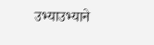उभ्याउभ्याने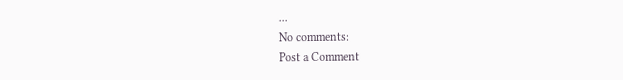...
No comments:
Post a Comment